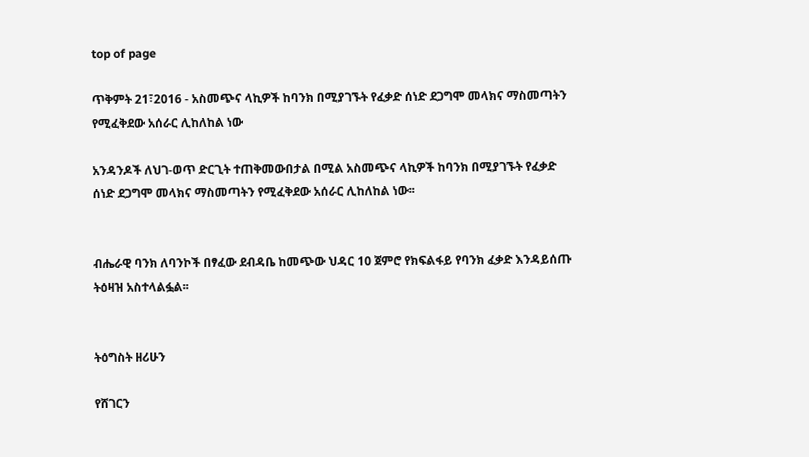top of page

ጥቅምት 21፣2016 - አስመጭና ላኪዎች ከባንክ በሚያገኙት የፈቃድ ሰነድ ደጋግሞ መላክና ማስመጣትን የሚፈቅደው አሰራር ሊከለከል ነው

አንዳንዶች ለህገ-ወጥ ድርጊት ተጠቅመውበታል በሚል አስመጭና ላኪዎች ከባንክ በሚያገኙት የፈቃድ ሰነድ ደጋግሞ መላክና ማስመጣትን የሚፈቅደው አሰራር ሊከለከል ነው፡፡


ብሔራዊ ባንክ ለባንኮች በፃፈው ደብዳቤ ከመጭው ህዳር 10 ጀምሮ የክፍልፋይ የባንክ ፈቃድ እንዳይሰጡ ትዕዛዝ አስተላልፏል፡፡


ትዕግስት ዘሪሁን

የሸገርን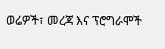ወሬዎች፣ መረጃ እና ፕሮግራሞች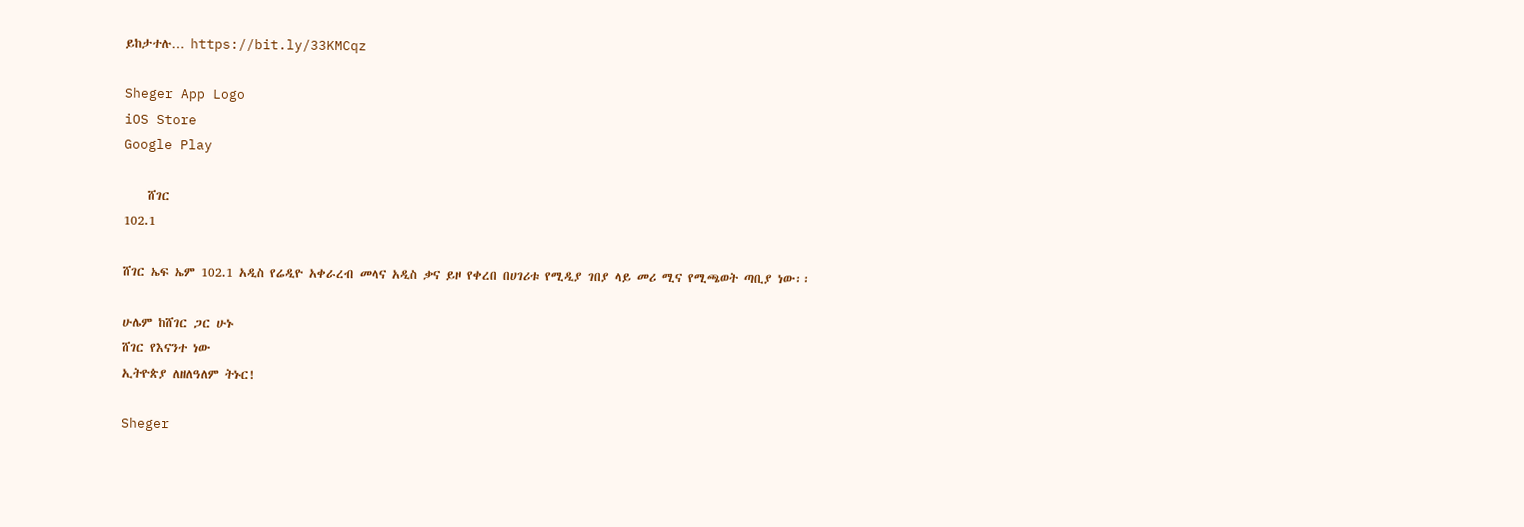ይከታተሉ… https://bit.ly/33KMCqz

Sheger App Logo
iOS Store
Google Play

    ሸገር
102.1

ሸገር ኤፍ ኤም 102.1 አዲስ የሬዲዮ አቀራረብ መላና አዲስ ቃና ይዞ የቀረበ በሀገሪቱ የሚዲያ ገበያ ላይ መሪ ሚና የሚጫወት ጣቢያ ነው፡፡

ሁሌም ከሸገር ጋር ሁኑ
ሸገር የእናንተ ነው
ኢትዮጵያ ለዘለዓለም ትኑር!

Sheger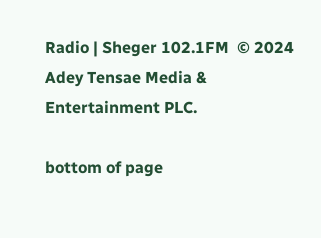Radio | Sheger 102.1FM  © 2024 Adey Tensae Media & Entertainment PLC.

bottom of page